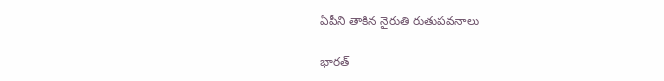ఏపీని తాకిన నైరుతి రుతుప‌వ‌నాలు

భారత్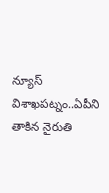న్యూస్ విశాఖపట్నం..ఏపీని తాకిన నైరుతి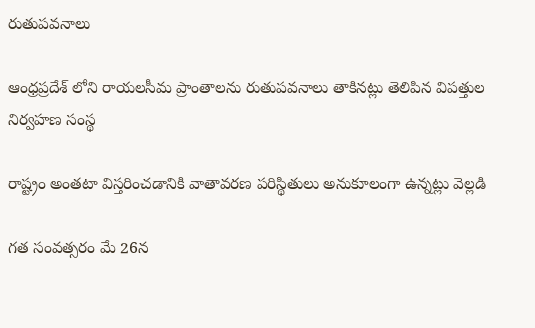రుతుప‌వ‌నాలు

ఆంధ్రప్రదేశ్ లోని రాయలసీమ ప్రాంతాలను రుతుప‌వ‌నాలు తాకినట్లు తెలిపిన విపత్తుల నిర్వహణ సంస్థ

రాష్ట్రం అంతటా విస్తరించడానికి వాతావరణ పరిస్థితులు అనుకూలంగా ఉన్నట్లు వెల్ల‌డి

గత సంవత్సరం మే 26న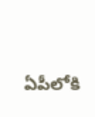ఏపీలోకి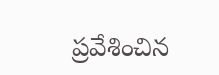ప్ర‌వేశించిన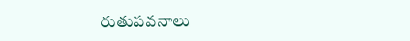రుతుపవనాలు